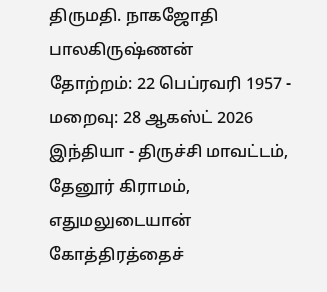திருமதி. நாகஜோதி பாலகிருஷ்ணன்
தோற்றம்: 22 பெப்ரவரி 1957 - மறைவு: 28 ஆகஸ்ட் 2026
இந்தியா - திருச்சி மாவட்டம், தேனூர் கிராமம், எதுமலுடையான் கோத்திரத்தைச்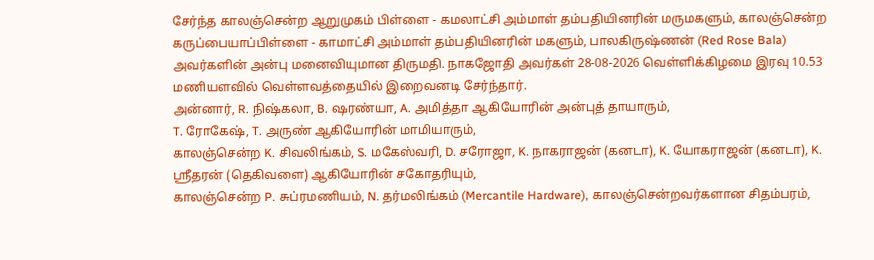சேர்ந்த காலஞ்சென்ற ஆறுமுகம் பிள்ளை - கமலாட்சி அம்மாள் தம்பதியினரின் மருமகளும், காலஞ்சென்ற கருப்பையாப்பிள்ளை - காமாட்சி அம்மாள் தம்பதியினரின் மகளும், பாலகிருஷ்ணன் (Red Rose Bala) அவர்களின் அன்பு மனைவியுமான திருமதி. நாகஜோதி அவர்கள் 28-08-2026 வெள்ளிக்கிழமை இரவு 10.53 மணியளவில் வெள்ளவத்தையில் இறைவனடி சேர்ந்தார்.
அன்னார், R. நிஷ்கலா, B. ஷரண்யா, A. அமித்தா ஆகியோரின் அன்புத் தாயாரும்,
T. ரோகேஷ், T. அருண் ஆகியோரின் மாமியாரும்,
காலஞ்சென்ற K. சிவலிங்கம், S. மகேஸ்வரி, D. சரோஜா, K. நாகராஜன் (கனடா), K. யோகராஜன் (கனடா), K. ஸ்ரீதரன் (தெகிவளை) ஆகியோரின் சகோதரியும்,
காலஞ்சென்ற P. சுப்ரமணியம், N. தர்மலிங்கம் (Mercantile Hardware), காலஞ்சென்றவர்களான சிதம்பரம்,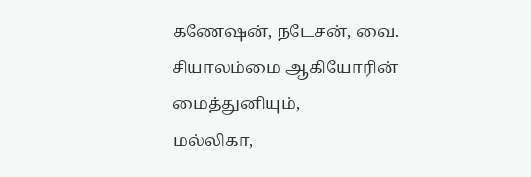கணேஷன், நடேசன், வை. சியாலம்மை ஆகியோரின் மைத்துனியும்,
மல்லிகா,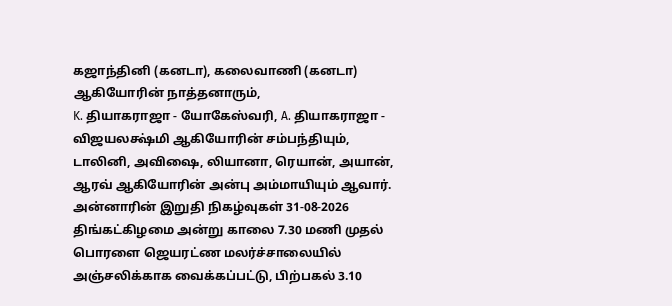கஜாந்தினி (கனடா), கலைவாணி (கனடா) ஆகியோரின் நாத்தனாரும்,
K. தியாகராஜா - யோகேஸ்வரி, A. தியாகராஜா - விஜயலக்ஷ்மி ஆகியோரின் சம்பந்தியும்,
டாலினி, அவிஷை, லியானா, ரெயான், அயான், ஆரவ் ஆகியோரின் அன்பு அம்மாயியும் ஆவார்.
அன்னாரின் இறுதி நிகழ்வுகள் 31-08-2026 திங்கட்கிழமை அன்று காலை 7.30 மணி முதல் பொரளை ஜெயரட்ண மலர்ச்சாலையில் அஞ்சலிக்காக வைக்கப்பட்டு, பிற்பகல் 3.10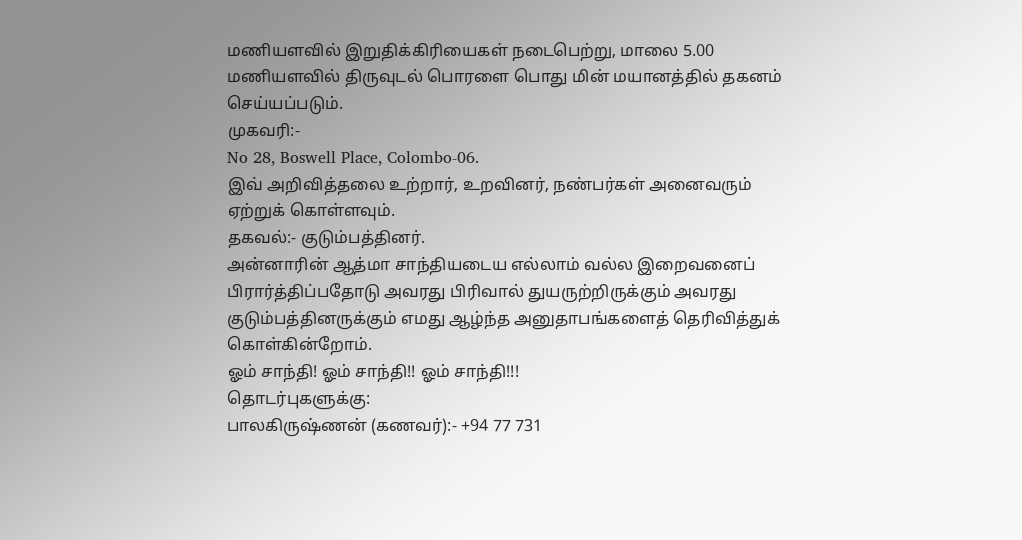மணியளவில் இறுதிக்கிரியைகள் நடைபெற்று, மாலை 5.00 மணியளவில் திருவுடல் பொரளை பொது மின் மயானத்தில் தகனம் செய்யப்படும்.
முகவரி:-
No 28, Boswell Place, Colombo-06.
இவ் அறிவித்தலை உற்றார், உறவினர், நண்பர்கள் அனைவரும் ஏற்றுக் கொள்ளவும்.
தகவல்:- குடும்பத்தினர்.
அன்னாரின் ஆத்மா சாந்தியடைய எல்லாம் வல்ல இறைவனைப் பிரார்த்திப்பதோடு அவரது பிரிவால் துயருற்றிருக்கும் அவரது குடும்பத்தினருக்கும் எமது ஆழ்ந்த அனுதாபங்களைத் தெரிவித்துக் கொள்கின்றோம்.
ஓம் சாந்தி! ஓம் சாந்தி!! ஓம் சாந்தி!!!
தொடர்புகளுக்கு:
பாலகிருஷ்ணன் (கணவர்):- +94 77 731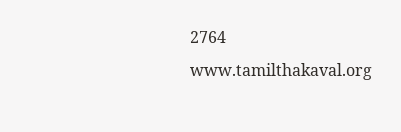2764
www.tamilthakaval.org